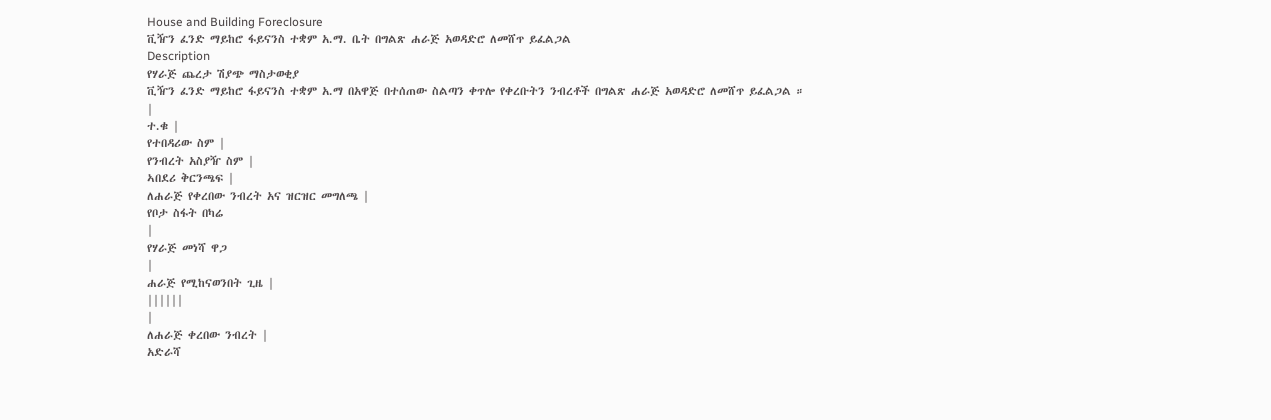House and Building Foreclosure
ቪዥን ፈንድ ማይከሮ ፋይናንስ ተቋም አ.ማ. ቤት በግልጽ ሐራጅ አወዳድሮ ለመሸጥ ይፈልጋል
Description
የሃራጅ ጨረታ ሽያጭ ማስታወቂያ
ቪዥን ፈንድ ማይከሮ ፋይናንስ ተቋም አ.ማ በአዋጅ በተሰጠው ስልጣን ቀጥሎ የቀረቡትን ንብረቶች በግልጽ ሐራጅ አወዳድሮ ለመሸጥ ይፈልጋል ።
|
ተ.ቁ |
የተበዳሪው ስም |
የንብረት አስያዥ ስም |
ኣበደሪ ቅርንጫፍ |
ለሐራጅ የቀረበው ንብረት አና ዝርዝር መግለጫ |
የቦታ ስፋት በካሬ
|
የሃራጅ መነሻ ዋጋ
|
ሐራጅ የሚከናወንበት ጊዜ |
||||||
|
ለሐራጅ ቀረበው ንብረት |
አድራሻ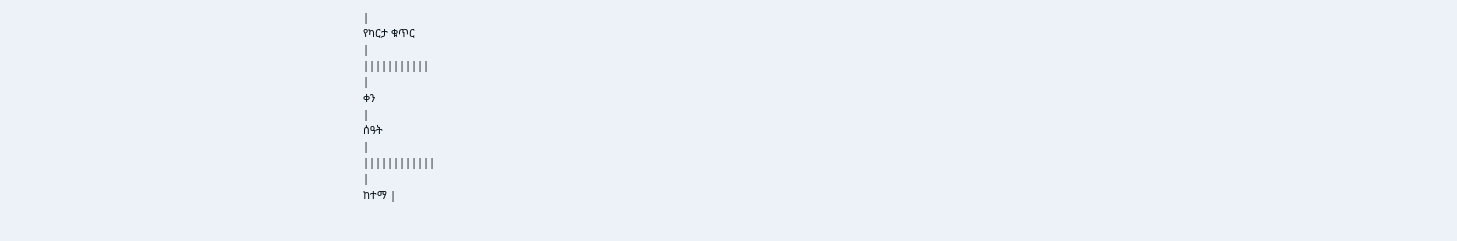|
የካርታ ቁጥር
|
|||||||||||
|
ቀን
|
ሰዓት
|
||||||||||||
|
ከተማ |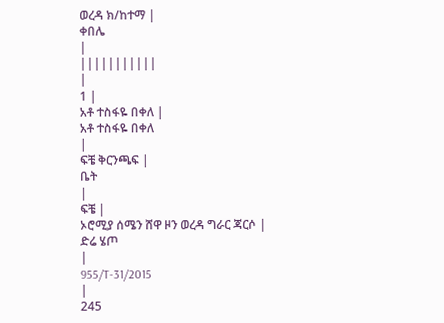ወረዳ ክ/ከተማ |
ቀበሌ
|
|||||||||||
|
1 |
አቶ ተስፋዬ በቀለ |
አቶ ተስፋዬ በቀለ
|
ፍቼ ቅርንጫፍ |
ቤት
|
ፍቼ |
ኦሮሚያ ሰሜን ሸዋ ዞን ወረዳ ግራር ጃርሶ |
ድሬ ሄጦ
|
955/T-31/2015
|
245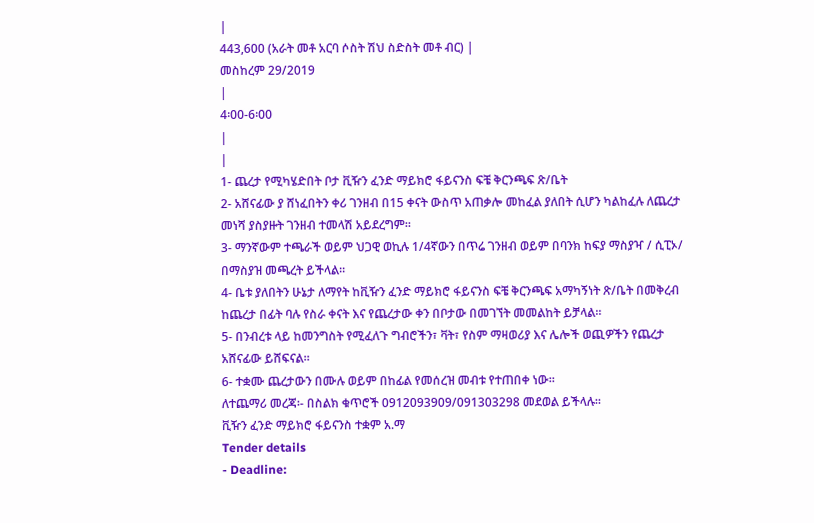|
443,600 (አራት መቶ አርባ ሶስት ሽህ ስድስት መቶ ብር) |
መስከረም 29/2019
|
4፡00-6፡00
|
|
1- ጨረታ የሚካሄድበት ቦታ ቪዥን ፈንድ ማይክሮ ፋይናንስ ፍቼ ቅርንጫፍ ጽ/ቤት
2- አሸናፊው ያ ሸነፈበትን ቀሪ ገንዘብ በ15 ቀናት ውስጥ አጠቃሎ መከፈል ያለበት ሲሆን ካልከፈሉ ለጨረታ መነሻ ያስያዙት ገንዘብ ተመላሽ አይደረግም።
3- ማንኛውም ተጫራች ወይም ህጋዊ ወኪሉ 1/4ኛውን በጥሬ ገንዘብ ወይም በባንክ ከፍያ ማስያዣ / ሲፒኦ/ በማስያዝ መጫረት ይችላል።
4- ቤቱ ያለበትን ሁኔታ ለማየት ከቪዥን ፈንድ ማይክሮ ፋይናንስ ፍቼ ቅርንጫፍ አማካኝነት ጽ/ቤት በመቅረብ ከጨረታ በፊት ባሉ የስራ ቀናት እና የጨረታው ቀን በቦታው በመገኘት መመልከት ይቻላል።
5- በንብረቱ ላይ ከመንግስት የሚፈለጉ ግብሮችን፣ ቫት፣ የስም ማዛወሪያ እና ሌሎች ወጪዎችን የጨረታ አሸናፊው ይሸፍናል።
6- ተቋሙ ጨረታውን በሙሉ ወይም በከፊል የመሰረዝ መብቱ የተጠበቀ ነው።
ለተጨማሪ መረጃ፡- በስልክ ቁጥሮች 0912093909/091303298 መደወል ይችላሉ።
ቪዥን ፈንድ ማይክሮ ፋይናንስ ተቋም አ.ማ
Tender details
- Deadline: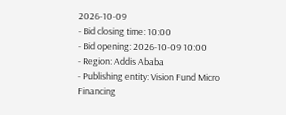2026-10-09
- Bid closing time: 10:00
- Bid opening: 2026-10-09 10:00
- Region: Addis Ababa
- Publishing entity: Vision Fund Micro Financing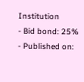Institution
- Bid bond: 25%
- Published on: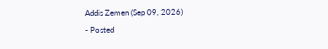Addis Zemen (Sep 09, 2026)
- Posted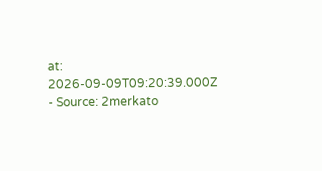at: 2026-09-09T09:20:39.000Z
- Source: 2merkato